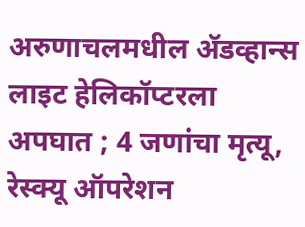अरुणाचलमधील ॲडव्हान्स लाइट हेलिकॉप्टरला अपघात ; 4 जणांचा मृत्यू, रेस्क्यू ऑपरेशन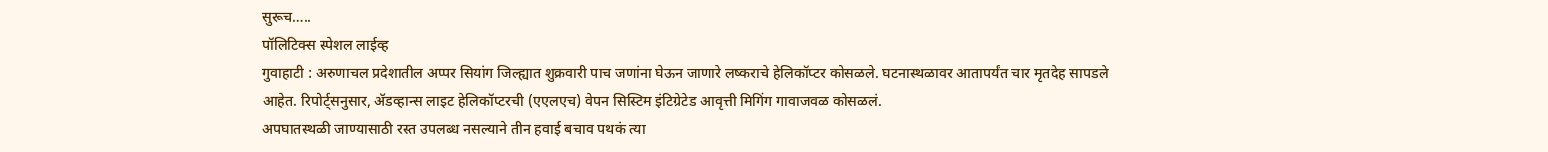सुरूच…..
पॉलिटिक्स स्पेशल लाईव्ह
गुवाहाटी : अरुणाचल प्रदेशातील अप्पर सियांग जिल्ह्यात शुक्रवारी पाच जणांना घेऊन जाणारे लष्कराचे हेलिकॉप्टर कोसळले. घटनास्थळावर आतापर्यंत चार मृतदेह सापडले आहेत. रिपोर्ट्सनुसार, ॲडव्हान्स लाइट हेलिकॉप्टरची (एएलएच) वेपन सिस्टिम इंटिग्रेटेड आवृत्ती मिगिंग गावाजवळ कोसळलं.
अपघातस्थळी जाण्यासाठी रस्त उपलब्ध नसल्याने तीन हवाई बचाव पथकं त्या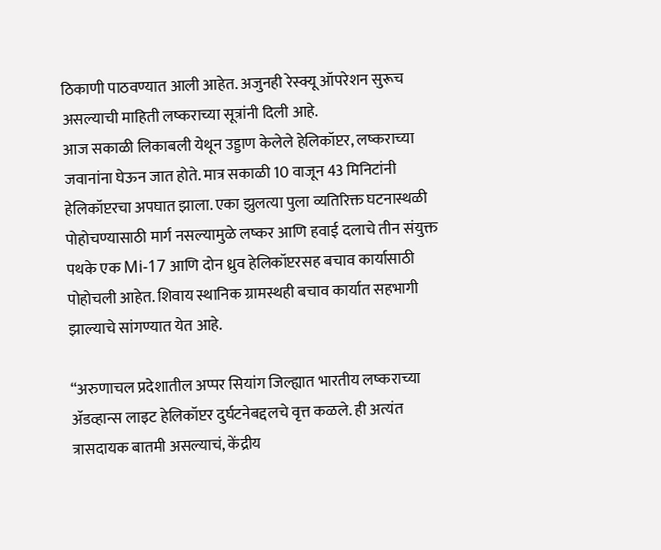ठिकाणी पाठवण्यात आली आहेत. अजुनही रेस्क्यू ऑपरेशन सुरूच असल्याची माहिती लष्कराच्या सूत्रांनी दिली आहे.
आज सकाळी लिकाबली येथून उड्डाण केलेले हेलिकॉप्टर, लष्कराच्या जवानांना घेऊन जात होते. मात्र सकाळी 10 वाजून 43 मिनिटांनी हेलिकॉप्टरचा अपघात झाला. एका झुलत्या पुला व्यतिरिक्त घटनास्थळी पोहोचण्यासाठी मार्ग नसल्यामुळे लष्कर आणि हवाई दलाचे तीन संयुक्त पथके एक Mi-17 आणि दोन ध्रुव हेलिकॉप्टरसह बचाव कार्यासाठी पोहोचली आहेत. शिवाय स्थानिक ग्रामस्थही बचाव कार्यात सहभागी झाल्याचे सांगण्यात येत आहे.

“अरुणाचल प्रदेशातील अप्पर सियांग जिल्ह्यात भारतीय लष्कराच्या ॲडव्हान्स लाइट हेलिकॉप्टर दुर्घटनेबद्दलचे वृत्त कळले. ही अत्यंत त्रासदायक बातमी असल्याचं, केंद्रीय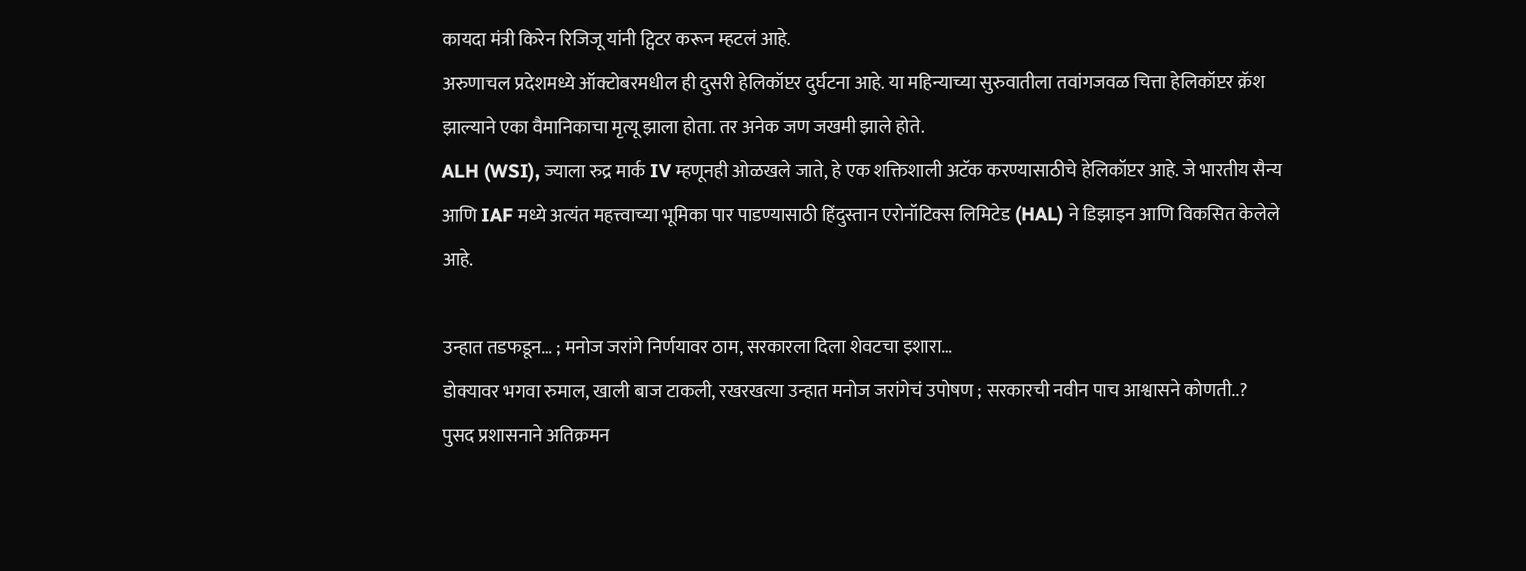कायदा मंत्री किरेन रिजिजू यांनी ट्विटर करून म्हटलं आहे.
अरुणाचल प्रदेशमध्ये ऑक्टोबरमधील ही दुसरी हेलिकॉप्टर दुर्घटना आहे. या महिन्याच्या सुरुवातीला तवांगजवळ चित्ता हेलिकॉप्टर क्रॅश झाल्याने एका वैमानिकाचा मृत्यू झाला होता. तर अनेक जण जखमी झाले होते.
ALH (WSI), ज्याला रुद्र मार्क IV म्हणूनही ओळखले जाते, हे एक शक्तिशाली अटॅक करण्यासाठीचे हेलिकॉप्टर आहे. जे भारतीय सैन्य आणि IAF मध्ये अत्यंत महत्त्वाच्या भूमिका पार पाडण्यासाठी हिंदुस्तान एरोनॉटिक्स लिमिटेड (HAL) ने डिझाइन आणि विकसित केलेले आहे.

उन्हात तडफडून… ; मनोज जरांगे निर्णयावर ठाम, सरकारला दिला शेवटचा इशारा…
डोक्यावर भगवा रुमाल, खाली बाज टाकली, रखरखत्या उन्हात मनोज जरांगेचं उपोषण ; सरकारची नवीन पाच आश्वासने कोणती..?
पुसद प्रशासनाने अतिक्रमन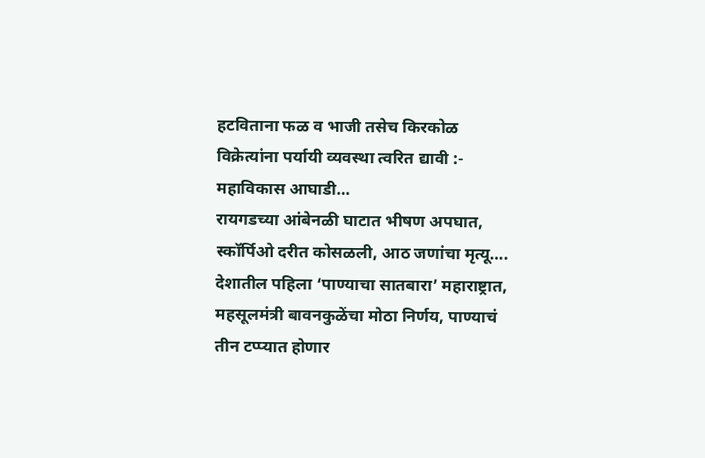हटविताना फळ व भाजी तसेच किरकोळ विक्रेत्यांना पर्यायी व्यवस्था त्वरित द्यावी :- महाविकास आघाडी…
रायगडच्या आंबेनळी घाटात भीषण अपघात, स्कॉर्पिओ दरीत कोसळली, आठ जणांचा मृत्यू….
देशातील पहिला ‘पाण्याचा सातबारा’ महाराष्ट्रात, महसूलमंत्री बावनकुळेंचा मोठा निर्णय, पाण्याचं तीन टप्प्यात होणार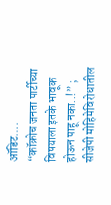ऑडिट….
“कॉक्रोच जनता पार्टीच्या विषयाला इतके भावूक होऊन पाहू नका..!” ; सीजेपी मोहिमेविरोधातील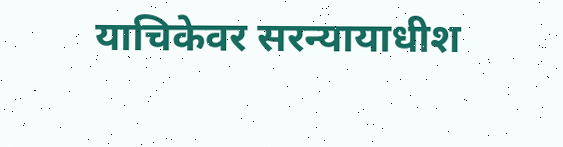याचिकेवर सरन्यायाधीश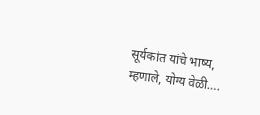सूर्यकांत यांचे भाष्य, म्हणाले, योग्य वेळी….